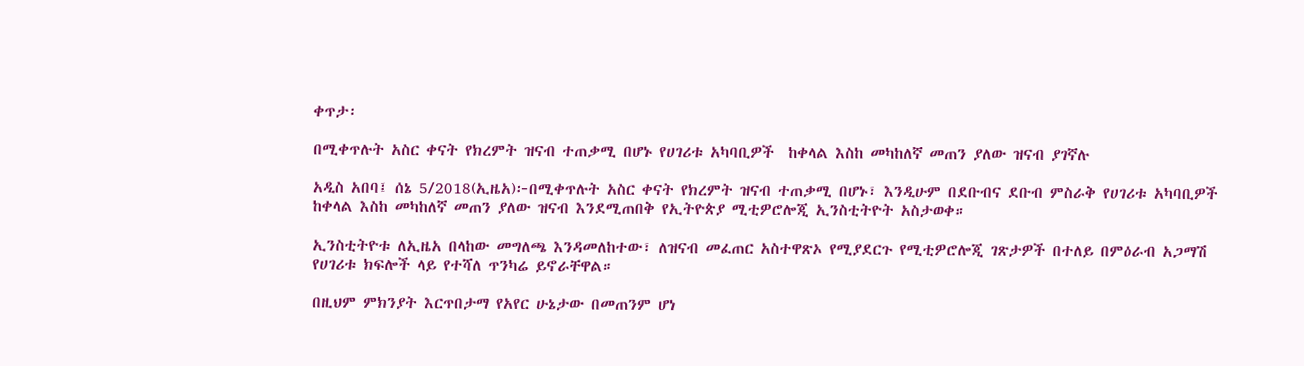ቀጥታ፡

በሚቀጥሉት አስር ቀናት የክረምት ዝናብ ተጠቃሚ በሆኑ የሀገሪቱ አካባቢዎች  ከቀላል እስከ መካከለኛ መጠን ያለው ዝናብ ያገኛሉ

አዲስ አበባ፤ ሰኔ 5/2018(ኢዜአ)፦በሚቀጥሉት አስር ቀናት የክረምት ዝናብ ተጠቃሚ በሆኑ፣ እንዲሁም በደቡብና ደቡብ ምስራቅ የሀገሪቱ አካባቢዎች ከቀላል እስከ መካከለኛ መጠን ያለው ዝናብ እንደሚጠበቅ የኢትዮጵያ ሚቲዎሮሎጂ ኢንስቲትዮት አስታወቀ።

ኢንስቲትዮቱ ለኢዜአ በላከው መግለጫ እንዳመለከተው፣ ለዝናብ መፈጠር አስተዋጽኦ የሚያደርጉ የሚቲዎሮሎጂ ገጽታዎች በተለይ በምዕራብ አጋማሽ የሀገሪቱ ክፍሎች ላይ የተሻለ ጥንካሬ ይኖራቸዋል።

በዚህም ምክንያት እርጥበታማ የአየር ሁኔታው በመጠንም ሆነ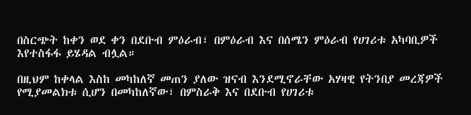በስርጭት ከቀን ወደ ቀን በደቡብ ምዕራብ፣ በምዕራብ እና በሰሜን ምዕራብ የሀገሪቱ አካባቢዎች እየተስፋፋ ይሄዳል ብሏል።

በዚህም ከቀላል እስከ መካከለኛ መጠን ያለው ዝናብ እንደሚኖራቸው አሃዛዊ የትንበያ መረጃዎች የሚያመልክቱ ሲሆን በመካከለኛው፣ በምስራቅ እና በደቡብ የሀገሪቱ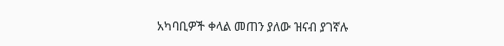አካባቢዎች ቀላል መጠን ያለው ዝናብ ያገኛሉ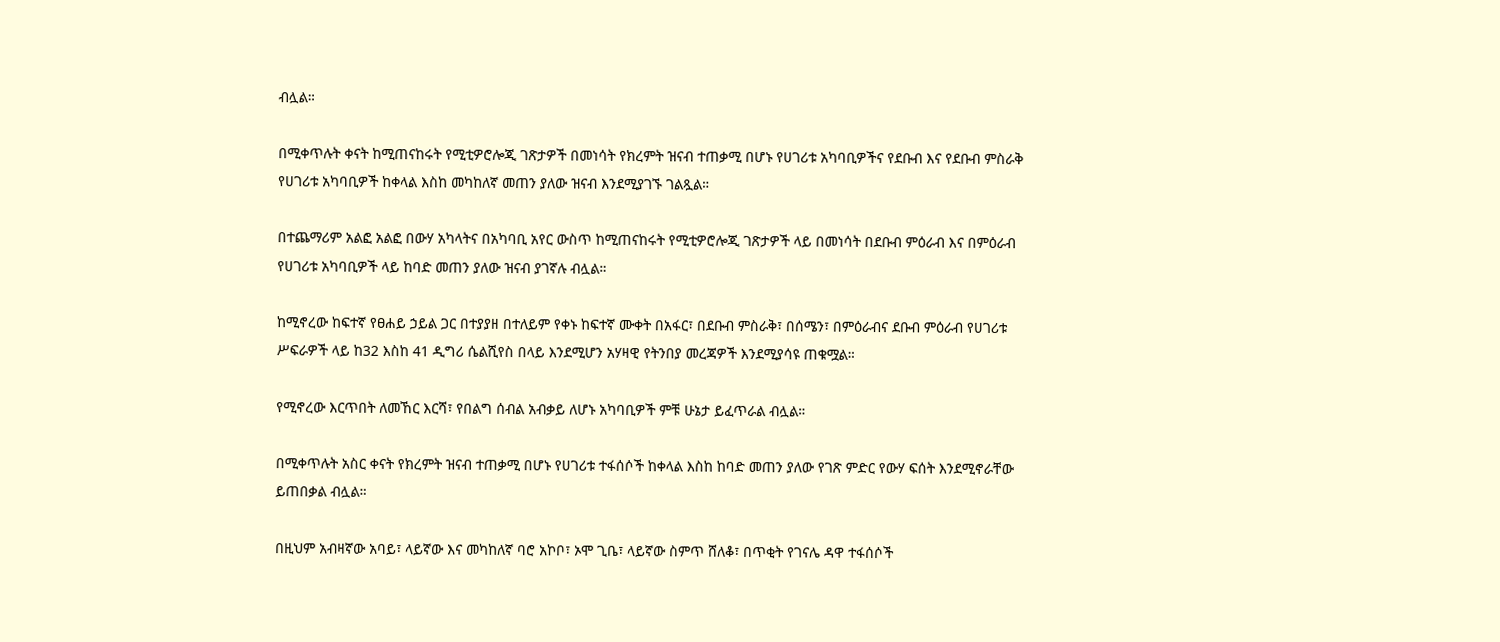ብሏል።

በሚቀጥሉት ቀናት ከሚጠናከሩት የሚቲዎሮሎጂ ገጽታዎች በመነሳት የክረምት ዝናብ ተጠቃሚ በሆኑ የሀገሪቱ አካባቢዎችና የደቡብ እና የደቡብ ምስራቅ የሀገሪቱ አካባቢዎች ከቀላል እስከ መካከለኛ መጠን ያለው ዝናብ እንደሚያገኙ ገልጿል።

በተጨማሪም አልፎ አልፎ በውሃ አካላትና በአካባቢ አየር ውስጥ ከሚጠናከሩት የሚቲዎሮሎጂ ገጽታዎች ላይ በመነሳት በደቡብ ምዕራብ እና በምዕራብ የሀገሪቱ አካባቢዎች ላይ ከባድ መጠን ያለው ዝናብ ያገኛሉ ብሏል።

ከሚኖረው ከፍተኛ የፀሐይ ኃይል ጋር በተያያዘ በተለይም የቀኑ ከፍተኛ ሙቀት በአፋር፣ በደቡብ ምስራቅ፣ በሰሜን፣ በምዕራብና ደቡብ ምዕራብ የሀገሪቱ ሥፍራዎች ላይ ከ32 እስከ 41 ዲግሪ ሴልሺየስ በላይ እንደሚሆን አሃዛዊ የትንበያ መረጃዎች እንደሚያሳዩ ጠቁሟል።

የሚኖረው እርጥበት ለመኸር እርሻ፣ የበልግ ሰብል አብቃይ ለሆኑ አካባቢዎች ምቹ ሁኔታ ይፈጥራል ብሏል።

በሚቀጥሉት አስር ቀናት የክረምት ዝናብ ተጠቃሚ በሆኑ የሀገሪቱ ተፋሰሶች ከቀላል እስከ ከባድ መጠን ያለው የገጽ ምድር የውሃ ፍሰት እንደሚኖራቸው ይጠበቃል ብሏል።

በዚህም አብዛኛው አባይ፣ ላይኛው እና መካከለኛ ባሮ አኮቦ፣ ኦሞ ጊቤ፣ ላይኛው ስምጥ ሸለቆ፣ በጥቂት የገናሌ ዳዋ ተፋሰሶች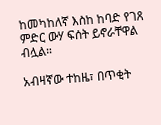ከመካከለኛ እስከ ከባድ የገጸ ምድር ውሃ ፍሰት ይኖራቸዋል ብሏል።

አብዛኛው ተከዜ፣ በጥቂት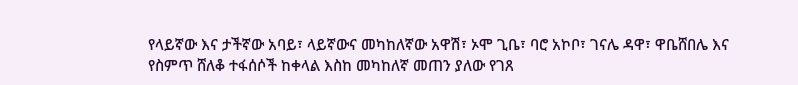የላይኛው እና ታችኛው አባይ፣ ላይኛውና መካከለኛው አዋሽ፣ ኦሞ ጊቤ፣ ባሮ አኮቦ፣ ገናሌ ዳዋ፣ ዋቤሸበሌ እና የስምጥ ሸለቆ ተፋሰሶች ከቀላል እስከ መካከለኛ መጠን ያለው የገጸ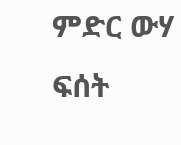ምድር ውሃ ፍሰት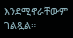እንደሚኖራቸውም ገልጿል።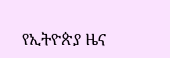የኢትዮጵያ ዜና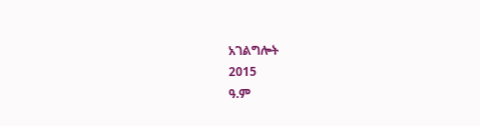አገልግሎት
2015
ዓ.ም